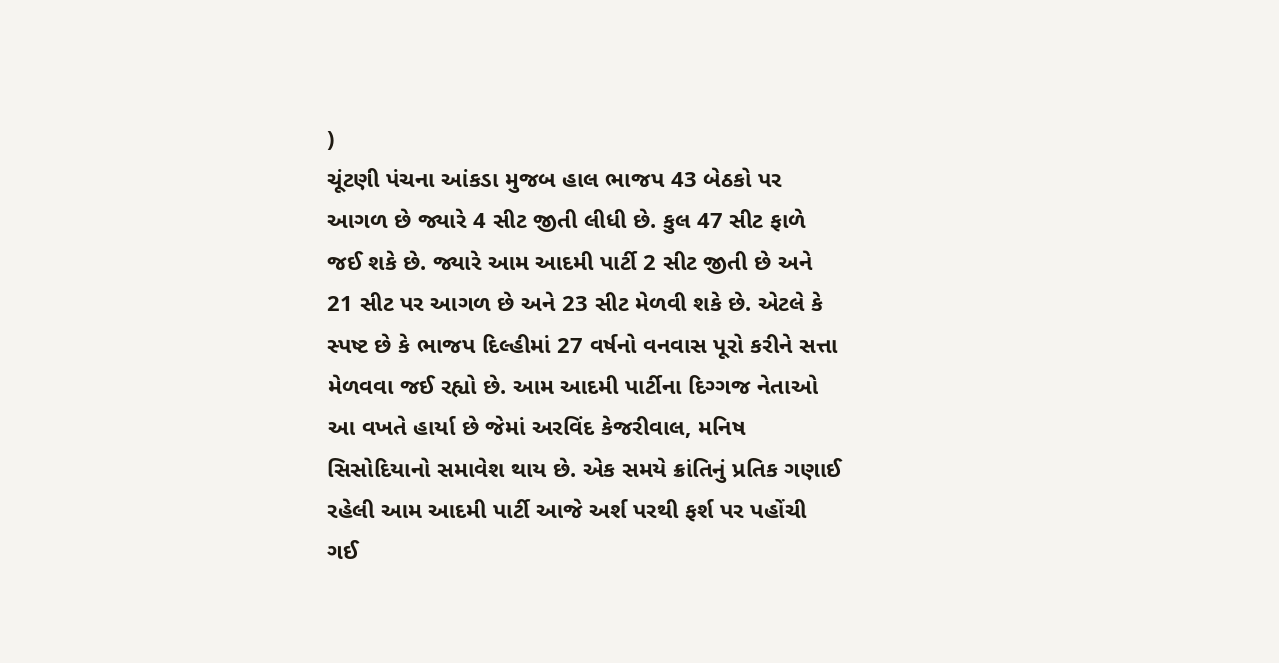)
ચૂંટણી પંચના આંકડા મુજબ હાલ ભાજપ 43 બેઠકો પર આગળ છે જ્યારે 4 સીટ જીતી લીધી છે. કુલ 47 સીટ ફાળે જઈ શકે છે. જ્યારે આમ આદમી પાર્ટી 2 સીટ જીતી છે અને 21 સીટ પર આગળ છે અને 23 સીટ મેળવી શકે છે. એટલે કે સ્પષ્ટ છે કે ભાજપ દિલ્હીમાં 27 વર્ષનો વનવાસ પૂરો કરીને સત્તા મેળવવા જઈ રહ્યો છે. આમ આદમી પાર્ટીના દિગ્ગજ નેતાઓ આ વખતે હાર્યા છે જેમાં અરવિંદ કેજરીવાલ, મનિષ સિસોદિયાનો સમાવેશ થાય છે. એક સમયે ક્રાંતિનું પ્રતિક ગણાઈ રહેલી આમ આદમી પાર્ટી આજે અર્શ પરથી ફર્શ પર પહોંચી ગઈ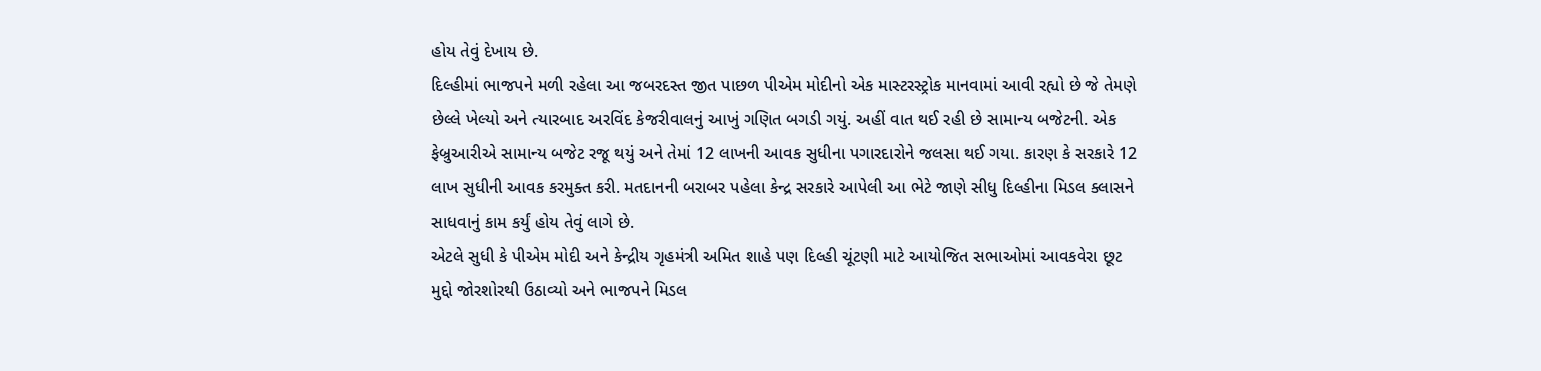હોય તેવું દેખાય છે.
દિલ્હીમાં ભાજપને મળી રહેલા આ જબરદસ્ત જીત પાછળ પીએમ મોદીનો એક માસ્ટરસ્ટ્રોક માનવામાં આવી રહ્યો છે જે તેમણે છેલ્લે ખેલ્યો અને ત્યારબાદ અરવિંદ કેજરીવાલનું આખું ગણિત બગડી ગયું. અહીં વાત થઈ રહી છે સામાન્ય બજેટની. એક ફેબ્રુઆરીએ સામાન્ય બજેટ રજૂ થયું અને તેમાં 12 લાખની આવક સુધીના પગારદારોને જલસા થઈ ગયા. કારણ કે સરકારે 12 લાખ સુધીની આવક કરમુક્ત કરી. મતદાનની બરાબર પહેલા કેન્દ્ર સરકારે આપેલી આ ભેટે જાણે સીધુ દિલ્હીના મિડલ ક્લાસને સાધવાનું કામ કર્યું હોય તેવું લાગે છે.
એટલે સુધી કે પીએમ મોદી અને કેન્દ્રીય ગૃહમંત્રી અમિત શાહે પણ દિલ્હી ચૂંટણી માટે આયોજિત સભાઓમાં આવકવેરા છૂટ મુદ્દો જોરશોરથી ઉઠાવ્યો અને ભાજપને મિડલ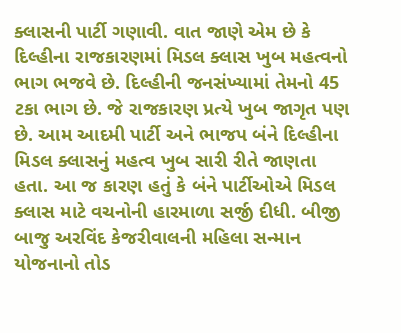ક્લાસની પાર્ટી ગણાવી. વાત જાણે એમ છે કે દિલ્હીના રાજકારણમાં મિડલ ક્લાસ ખુબ મહત્વનો ભાગ ભજવે છે. દિલ્હીની જનસંખ્યામાં તેમનો 45 ટકા ભાગ છે. જે રાજકારણ પ્રત્યે ખુબ જાગૃત પણ છે. આમ આદમી પાર્ટી અને ભાજપ બંને દિલ્હીના મિડલ ક્લાસનું મહત્વ ખુબ સારી રીતે જાણતા હતા. આ જ કારણ હતું કે બંને પાર્ટીઓએ મિડલ ક્લાસ માટે વચનોની હારમાળા સર્જી દીધી. બીજી બાજુ અરવિંદ કેજરીવાલની મહિલા સન્માન યોજનાનો તોડ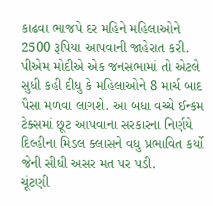કાઢવા ભાજપે દર મહિને મહિલાઓને 2500 રૂપિયા આપવાની જાહેરાત કરી. પીએમ મોદીએ એક જનસભામાં તો એટલે સુધી કહી દીધુ કે મહિલાઓને 8 માર્ચ બાદ પૈસા મળવા લાગશે. આ બધા વચ્ચે ઈન્કમ ટેક્સમાં છૂટ આપવાના સરકારના નિર્ણયે દિલ્હીના મિડલ ક્લાસને વધુ પ્રભાવિત કર્યો જેની સીધી અસર મત પર પડી.
ચૂંટણી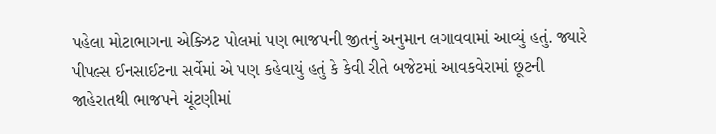પહેલા મોટાભાગના એક્ઝિટ પોલમાં પણ ભાજપની જીતનું અનુમાન લગાવવામાં આવ્યું હતું. જ્યારે પીપલ્સ ઈનસાઈટના સર્વેમાં એ પણ કહેવાયું હતું કે કેવી રીતે બજેટમાં આવકવેરામાં છૂટની જાહેરાતથી ભાજપને ચૂંટણીમાં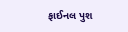ફાઈનલ પુશ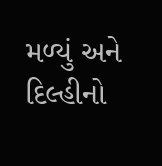મળ્યું અને દિલ્હીનો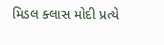મિડલ ક્લાસ મોદી પ્રત્યે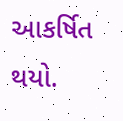આકર્ષિત થયો.